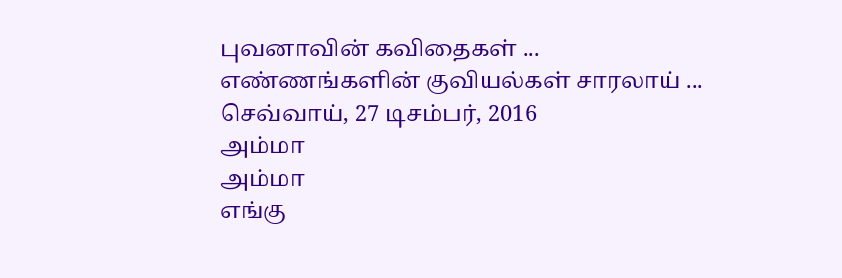புவனாவின் கவிதைகள் ...
எண்ணங்களின் குவியல்கள் சாரலாய் ...
செவ்வாய், 27 டிசம்பர், 2016
அம்மா
அம்மா
எங்கு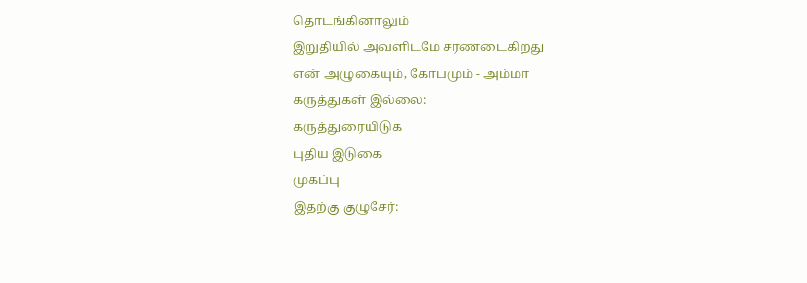தொடங்கினாலும்
இறுதியில் அவளிடமே சரணடைகிறது
என் அழுகையும், கோபமும் - அம்மா
கருத்துகள் இல்லை:
கருத்துரையிடுக
புதிய இடுகை
முகப்பு
இதற்கு குழுசேர்: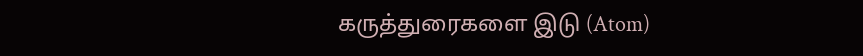கருத்துரைகளை இடு (Atom)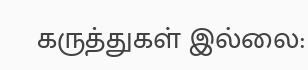கருத்துகள் இல்லை: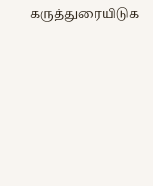கருத்துரையிடுக